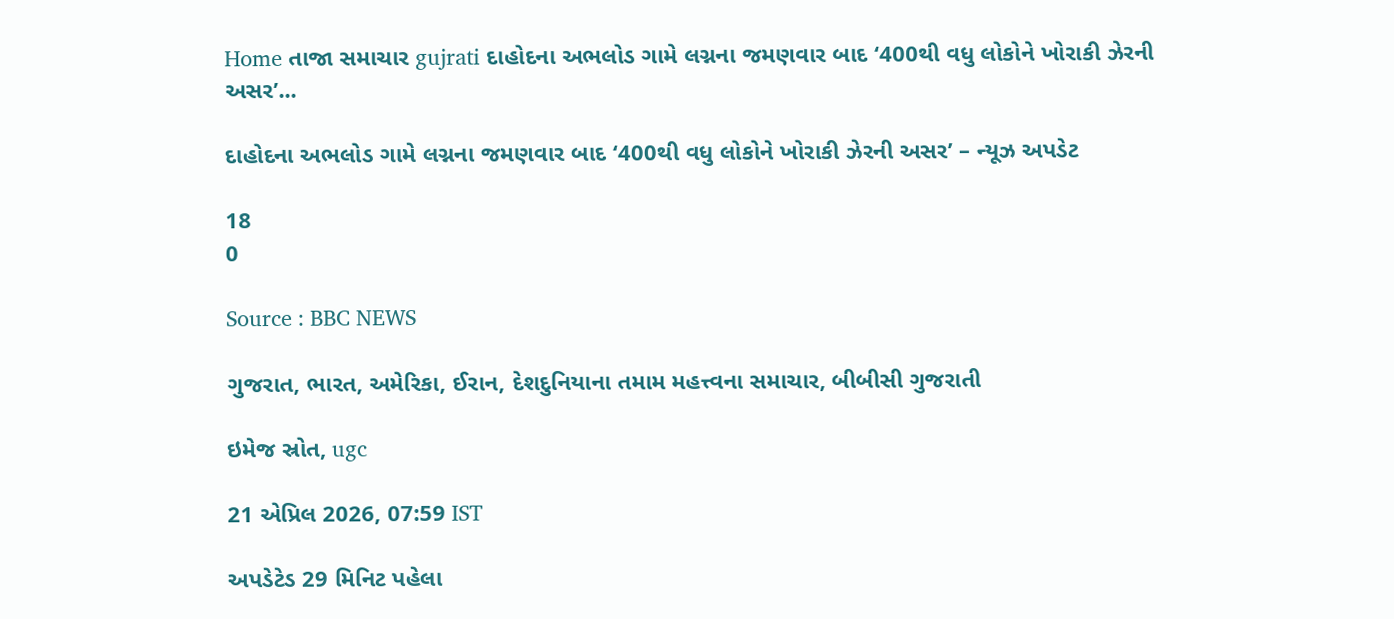Home તાજા સમાચાર gujrati દાહોદના અભલોડ ગામે લગ્નના જમણવાર બાદ ‘400થી વધુ લોકોને ખોરાકી ઝેરની અસર’...

દાહોદના અભલોડ ગામે લગ્નના જમણવાર બાદ ‘400થી વધુ લોકોને ખોરાકી ઝેરની અસર’ – ન્યૂઝ અપડેટ

18
0

Source : BBC NEWS

ગુજરાત, ભારત, અમેરિકા, ઈરાન, દેશદુનિયાના તમામ મહત્ત્વના સમાચાર, બીબીસી ગુજરાતી

ઇમેજ સ્રોત, ugc

21 એપ્રિલ 2026, 07:59 IST

અપડેટેડ 29 મિનિટ પહેલા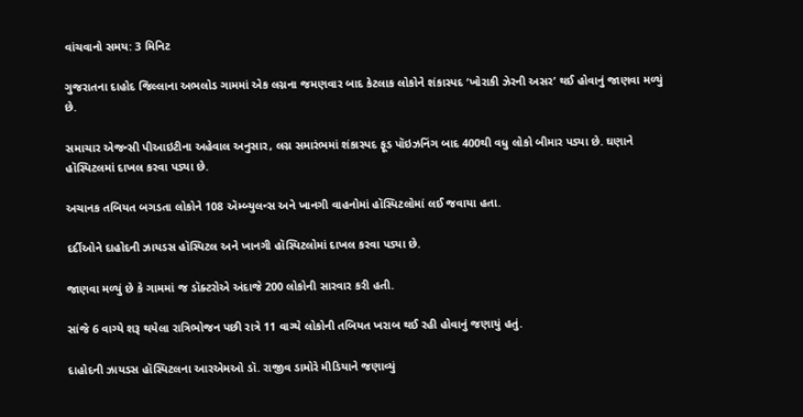વાંચવાનો સમય: 3 મિનિટ

ગુજરાતના દાહોદ જિલ્લાના અભલોડ ગામમાં એક લગ્નના જમણવાર બાદ કેટલાક લોકોને શંકાસ્પદ ‘ખોરાકી ઝેરની અસર’ થઈ હોવાનું જાણવા મળ્યું છે.

સમાચાર એજન્સી પીઆઇટીના અહેવાલ અનુસાર, લગ્ન સમારંભમાં શંકાસ્પદ ફૂડ પૉઇઝનિંગ બાદ 400થી વધુ લોકો બીમાર પડ્યા છે. ઘણાને હૉસ્પિટલમાં દાખલ કરવા પડ્યા છે.

અચાનક તબિયત બગડતા લોકોને 108 ઍમ્બ્યુલન્સ અને ખાનગી વાહનોમાં હૉસ્પિટલોમાં લઈ જવાયા હતા.

દર્દીઓને દાહોદની ઝાયડસ હૉસ્પિટલ અને ખાનગી હૉસ્પિટલોમાં દાખલ કરવા પડ્યા છે.

જાણવા મળ્યું છે કે ગામમાં જ ડૉક્ટરોએ અંદાજે 200 લોકોની સારવાર કરી હતી.

સાંજે 6 વાગ્યે શરૂ થયેલા રાત્રિભોજન પછી રાત્રે 11 વાગ્યે લોકોની તબિયત ખરાબ થઈ રહી હોવાનું જણાયું હતું.

દાહોદની ઝાયડસ હૉસ્પિટલના આરએમઓ ડૉ. રાજીવ ડામોરે મીડિયાને જણાવ્યું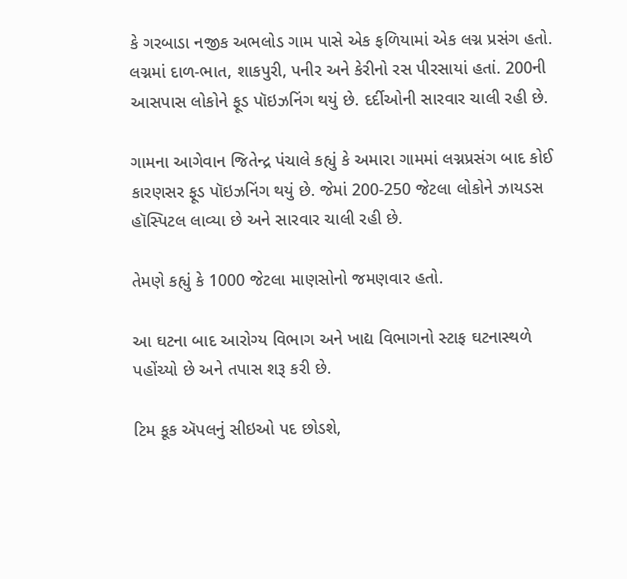કે ગરબાડા નજીક અભલોડ ગામ પાસે એક ફળિયામાં એક લગ્ન પ્રસંગ હતો. લગ્નમાં દાળ-ભાત, શાકપુરી, પનીર અને કેરીનો રસ પીરસાયાં હતાં. 200ની આસપાસ લોકોને ફૂડ પૉઇઝનિંગ થયું છે. દર્દીઓની સારવાર ચાલી રહી છે.

ગામના આગેવાન જિતેન્દ્ર પંચાલે કહ્યું કે અમારા ગામમાં લગ્નપ્રસંગ બાદ કોઈ કારણસર ફૂડ પૉઇઝનિંગ થયું છે. જેમાં 200-250 જેટલા લોકોને ઝાયડસ હૉસ્પિટલ લાવ્યા છે અને સારવાર ચાલી રહી છે.

તેમણે કહ્યું કે 1000 જેટલા માણસોનો જમણવાર હતો.

આ ઘટના બાદ આરોગ્ય વિભાગ અને ખાદ્ય વિભાગનો સ્ટાફ ઘટનાસ્થળે પહોંચ્યો છે અને તપાસ શરૂ કરી છે.

ટિમ કૂક ઍપલનું સીઇઓ પદ છોડશે,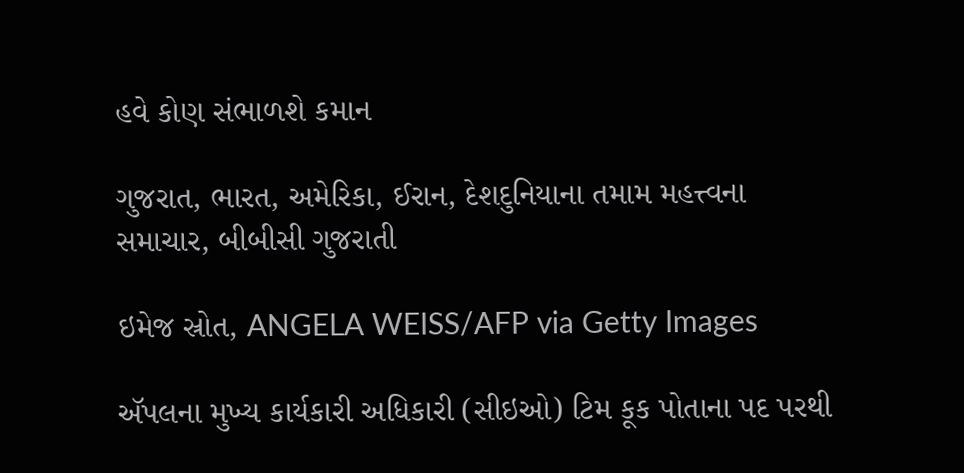હવે કોણ સંભાળશે કમાન

ગુજરાત, ભારત, અમેરિકા, ઈરાન, દેશદુનિયાના તમામ મહત્ત્વના સમાચાર, બીબીસી ગુજરાતી

ઇમેજ સ્રોત, ANGELA WEISS/AFP via Getty Images

ઍપલના મુખ્ય કાર્યકારી અધિકારી (સીઇઓ) ટિમ કૂક પોતાના પદ પરથી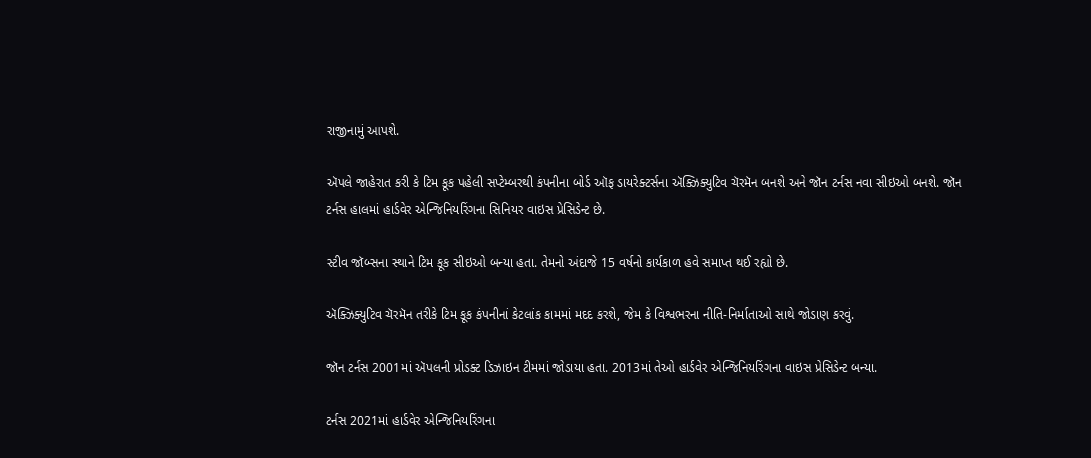રાજીનામું આપશે.

ઍપલે જાહેરાત કરી કે ટિમ કૂક પહેલી સપ્ટેમ્બરથી કંપનીના બોર્ડ ઑફ ડાયરેક્ટર્સના ઍક્ઝિક્યુટિવ ચૅરમૅન બનશે અને જૉન ટર્નસ નવા સીઇઓ બનશે. જૉન ટર્નસ હાલમાં હાર્ડવેર એન્જિનિયરિંગના સિનિયર વાઇસ પ્રેસિડેન્ટ છે.

સ્ટીવ જૉબ્સના સ્થાને ટિમ કૂક સીઇઓ બન્યા હતા. તેમનો અંદાજે 15 વર્ષનો કાર્યકાળ હવે સમાપ્ત થઈ રહ્યો છે.

ઍક્ઝિક્યુટિવ ચૅરમૅન તરીકે ટિમ કૂક કંપનીનાં કેટલાંક કામમાં મદદ કરશે, જેમ કે વિશ્વભરના નીતિ-નિર્માતાઓ સાથે જોડાણ કરવું.

જૉન ટર્નસ 2001માં ઍપલની પ્રોડક્ટ ડિઝાઇન ટીમમાં જોડાયા હતા. 2013માં તેઓ હાર્ડવેર એન્જિનિયરિંગના વાઇસ પ્રેસિડેન્ટ બન્યા.

ટર્નસ 2021માં હાર્ડવેર એન્જિનિયરિંગના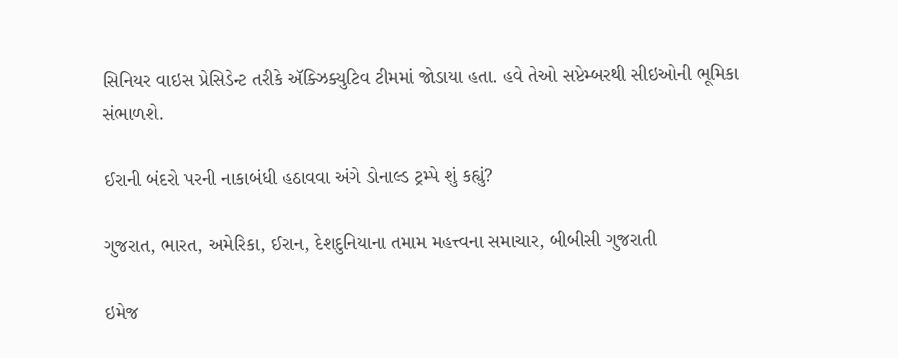સિનિયર વાઇસ પ્રેસિડેન્ટ તરીકે ઍક્ઝિક્યુટિવ ટીમમાં જોડાયા હતા. હવે તેઓ સપ્ટેમ્બરથી સીઇઓની ભૂમિકા સંભાળશે.

ઈરાની બંદરો પરની નાકાબંધી હઠાવવા અંગે ડોનાલ્ડ ટ્રમ્પે શું કહ્યું?

ગુજરાત, ભારત, અમેરિકા, ઈરાન, દેશદુનિયાના તમામ મહત્ત્વના સમાચાર, બીબીસી ગુજરાતી

ઇમેજ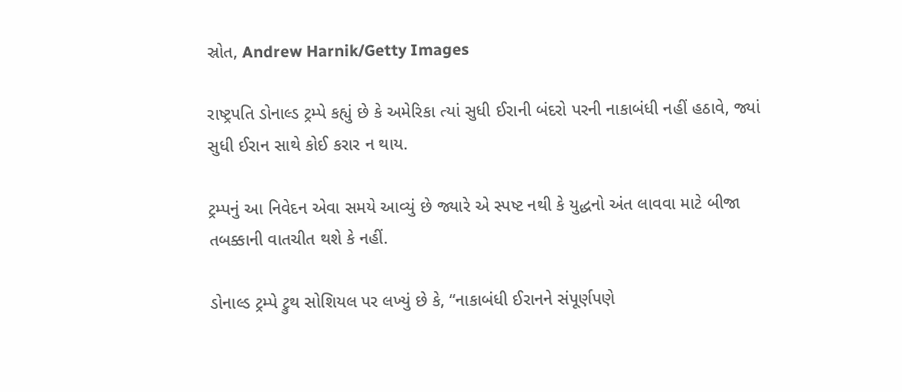સ્રોત, Andrew Harnik/Getty Images

રાષ્ટ્રપતિ ડોનાલ્ડ ટ્રમ્પે કહ્યું છે કે અમેરિકા ત્યાં સુધી ઈરાની બંદરો પરની નાકાબંધી નહીં હઠાવે, જ્યાં સુધી ઈરાન સાથે કોઈ કરાર ન થાય.

ટ્રમ્પનું આ નિવેદન એવા સમયે આવ્યું છે જ્યારે એ સ્પષ્ટ નથી કે યુદ્ધનો અંત લાવવા માટે બીજા તબક્કાની વાતચીત થશે કે નહીં.

ડોનાલ્ડ ટ્રમ્પે ટ્રુથ સોશિયલ પર લખ્યું છે કે, “નાકાબંધી ઈરાનને સંપૂર્ણપણે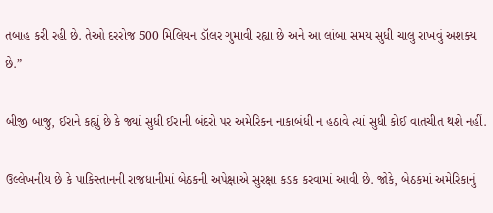તબાહ કરી રહી છે. તેઓ દરરોજ 500 મિલિયન ડૉલર ગુમાવી રહ્યા છે અને આ લાંબા સમય સુધી ચાલુ રાખવું અશક્ય છે.”

બીજી બાજુ, ઈરાને કહ્યું છે કે જ્યાં સુધી ઈરાની બંદરો પર અમેરિકન નાકાબંધી ન હઠાવે ત્યાં સુધી કોઈ વાતચીત થશે નહીં.

ઉલ્લેખનીય છે કે પાકિસ્તાનની રાજધાનીમાં બેઠકની અપેક્ષાએ સુરક્ષા કડક કરવામાં આવી છે. જોકે, બેઠકમાં અમેરિકાનું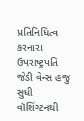પ્રતિનિધિત્વ કરનારા ઉપરાષ્ટ્રપતિ જેડી વેન્સ હજુ સુધી વૉશિંગ્ટનથી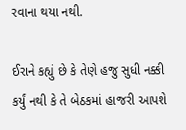રવાના થયા નથી.

ઈરાને કહ્યું છે કે તેણે હજુ સુધી નક્કી કર્યું નથી કે તે બેઠકમાં હાજરી આપશે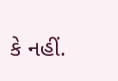કે નહીં.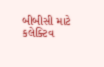બીબીસી માટે કલેક્ટિવ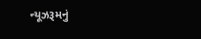ન્યૂઝરૂમનું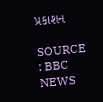પ્રકાશન

SOURCE : BBC NEWS